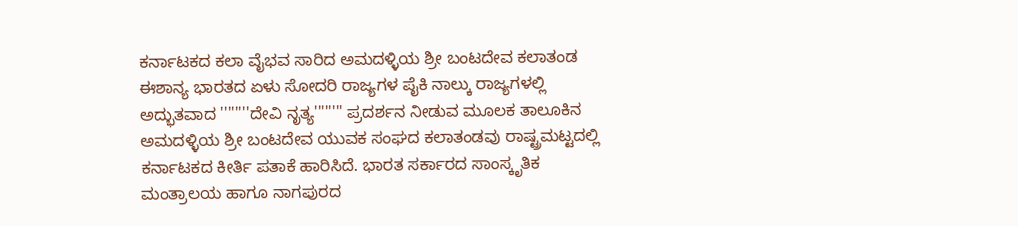ಕರ್ನಾಟಕದ ಕಲಾ ವೈಭವ ಸಾರಿದ ಅಮದಳ್ಳಿಯ ಶ್ರೀ ಬಂಟದೇವ ಕಲಾತಂಡ
ಈಶಾನ್ಯ ಭಾರತದ ಏಳು ಸೋದರಿ ರಾಜ್ಯಗಳ ಪೈಕಿ ನಾಲ್ಕು ರಾಜ್ಯಗಳಲ್ಲಿ ಅದ್ಭುತವಾದ ''''''''ದೇವಿ ನೃತ್ಯ'''''''' ಪ್ರದರ್ಶನ ನೀಡುವ ಮೂಲಕ ತಾಲೂಕಿನ ಅಮದಳ್ಳಿಯ ಶ್ರೀ ಬಂಟದೇವ ಯುವಕ ಸಂಘದ ಕಲಾತಂಡವು ರಾಷ್ಟ್ರಮಟ್ಟದಲ್ಲಿ ಕರ್ನಾಟಕದ ಕೀರ್ತಿ ಪತಾಕೆ ಹಾರಿಸಿದೆ. ಭಾರತ ಸರ್ಕಾರದ ಸಾಂಸ್ಕೃತಿಕ ಮಂತ್ರಾಲಯ ಹಾಗೂ ನಾಗಪುರದ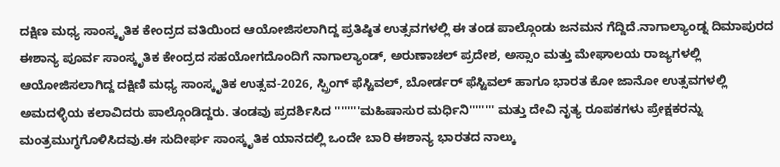ದಕ್ಷಿಣ ಮಧ್ಯ ಸಾಂಸ್ಕೃತಿಕ ಕೇಂದ್ರದ ವತಿಯಿಂದ ಆಯೋಜಿಸಲಾಗಿದ್ದ ಪ್ರತಿಷ್ಠಿತ ಉತ್ಸವಗಳಲ್ಲಿ ಈ ತಂಡ ಪಾಲ್ಗೊಂಡು ಜನಮನ ಗೆದ್ದಿದೆ.ನಾಗಾಲ್ಯಾಂಡ್ನ ದಿಮಾಪುರದ ಈಶಾನ್ಯ ಪೂರ್ವ ಸಾಂಸ್ಕೃತಿಕ ಕೇಂದ್ರದ ಸಹಯೋಗದೊಂದಿಗೆ ನಾಗಾಲ್ಯಾಂಡ್, ಅರುಣಾಚಲ್ ಪ್ರದೇಶ, ಅಸ್ಸಾಂ ಮತ್ತು ಮೇಘಾಲಯ ರಾಜ್ಯಗಳಲ್ಲಿ ಆಯೋಜಿಸಲಾಗಿದ್ದ ದಕ್ಷಿಣಿ ಮಧ್ಯ ಸಾಂಸ್ಕೃತಿಕ ಉತ್ಸವ-2026, ಸ್ಪ್ರಿಂಗ್ ಫೆಸ್ಟಿವಲ್, ಬೋರ್ಡರ್ ಫೆಸ್ಟಿವಲ್ ಹಾಗೂ ಭಾರತ ಕೋ ಜಾನೋ ಉತ್ಸವಗಳಲ್ಲಿ ಅಮದಳ್ಳಿಯ ಕಲಾವಿದರು ಪಾಲ್ಗೊಂಡಿದ್ದರು. ತಂಡವು ಪ್ರದರ್ಶಿಸಿದ ''''''''ಮಹಿಷಾಸುರ ಮರ್ಧಿನಿ'''''''' ಮತ್ತು ದೇವಿ ನೃತ್ಯ ರೂಪಕಗಳು ಪ್ರೇಕ್ಷಕರನ್ನು ಮಂತ್ರಮುಗ್ಧಗೊಳಿಸಿದವು.ಈ ಸುದೀರ್ಘ ಸಾಂಸ್ಕೃತಿಕ ಯಾನದಲ್ಲಿ ಒಂದೇ ಬಾರಿ ಈಶಾನ್ಯ ಭಾರತದ ನಾಲ್ಕು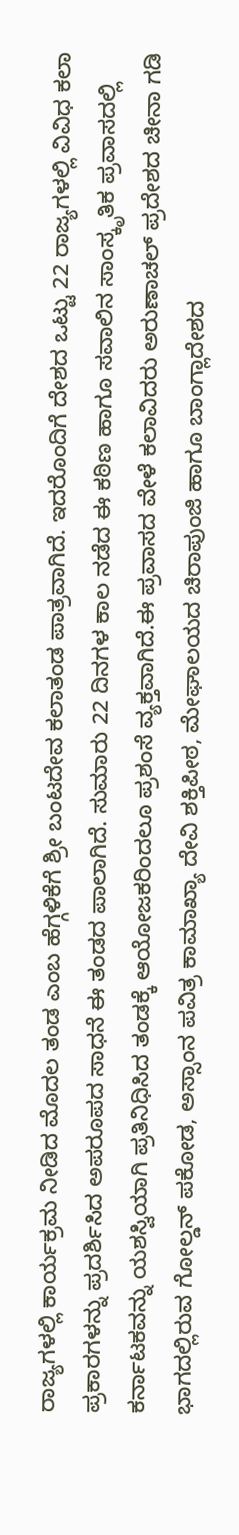ರಾಜ್ಯಗಳಲ್ಲಿ ಕಾರ್ಯಕ್ರಮ ನೀಡಿದ ಮೊದಲ ತಂಡ ಎಂಬ ಹೆಗ್ಗಳಿಕೆಗೆ ಶ್ರೀ ಬಂಟದೇವ ಕಲಾತಂಡ ಪಾತ್ರವಾಗಿದೆ. ಇದರೊಂದಿಗೆ ದೇಶದ ಒಟ್ಟು 22 ರಾಜ್ಯಗಳಲ್ಲಿ ವಿವಿಧ ಕಲಾ ಪ್ರಕಾರಗಳನ್ನು ಪ್ರದರ್ಶಿಸಿದ ಅಪರೂಪದ ಸಾಧನೆ ಈ ತಂಡದ ಪಾಲಾಗಿದೆ. ಸುಮಾರು 22 ದಿನಗಳ ಕಾಲ ನಡೆದ ಈ ಕಠಿಣ ಹಾಗೂ ಸವಾಲಿನ ಸಾಂಸ್ಕೃತಿಕ ಪ್ರವಾಸದಲ್ಲಿ ಕರ್ನಾಟಕವನ್ನು ಯಶಸ್ವಿಯಾಗಿ ಪ್ರತಿನಿಧಿಸಿದ ತಂಡಕ್ಕೆ ಆಯೋಜಕರಿಂದಲೂ ಪ್ರಶಂಸೆ ವ್ಯಕ್ತವಾಗಿದೆ.ಈ ಪ್ರವಾಸದ ವೇಳೆ ಕಲಾವಿದರು ಅರುಣಾಚಲ್ ಪ್ರದೇಶದ ಚೀನಾ ಗಡಿ ಭಾಗದಲ್ಲಿರುವ ಗೋಲ್ಡನ್ ಪಕೋಡ, ಅಸ್ಸಾಂನ ಪವಿತ್ರ ಕಾಮಾಖ್ಯಾ ದೇವಿ ಶಕ್ತಿಪೀಠ, ಮೇಘಾಲಯದ ಚಿರಾಪುಂಜಿ ಹಾಗೂ ಬಾಂಗ್ಲಾದೇಶದ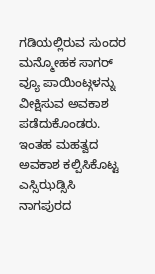ಗಡಿಯಲ್ಲಿರುವ ಸುಂದರ ಮನ್ಮೋಹಕ ಸಾಗರ್ ವ್ಯೂ ಪಾಯಿಂಟ್ಗಳನ್ನು ವೀಕ್ಷಿಸುವ ಅವಕಾಶ ಪಡೆದುಕೊಂಡರು. ಇಂತಹ ಮಹತ್ವದ ಅವಕಾಶ ಕಲ್ಪಿಸಿಕೊಟ್ಟ ಎಸ್ಸಿಝಡ್ಸಿಸಿ ನಾಗಪುರದ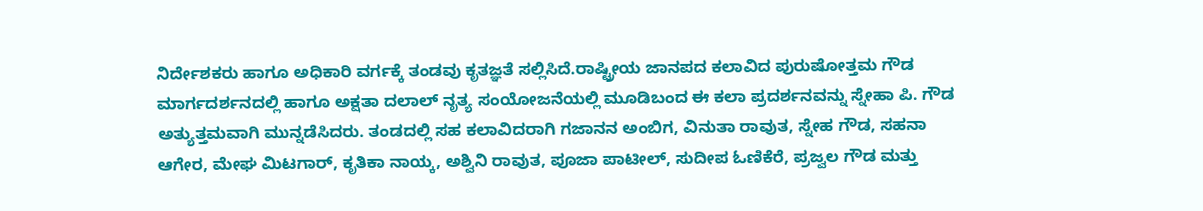ನಿರ್ದೇಶಕರು ಹಾಗೂ ಅಧಿಕಾರಿ ವರ್ಗಕ್ಕೆ ತಂಡವು ಕೃತಜ್ಞತೆ ಸಲ್ಲಿಸಿದೆ.ರಾಷ್ಟ್ರೀಯ ಜಾನಪದ ಕಲಾವಿದ ಪುರುಷೋತ್ತಮ ಗೌಡ ಮಾರ್ಗದರ್ಶನದಲ್ಲಿ ಹಾಗೂ ಅಕ್ಷತಾ ದಲಾಲ್ ನೃತ್ಯ ಸಂಯೋಜನೆಯಲ್ಲಿ ಮೂಡಿಬಂದ ಈ ಕಲಾ ಪ್ರದರ್ಶನವನ್ನು ಸ್ನೇಹಾ ಪಿ. ಗೌಡ ಅತ್ಯುತ್ತಮವಾಗಿ ಮುನ್ನಡೆಸಿದರು. ತಂಡದಲ್ಲಿ ಸಹ ಕಲಾವಿದರಾಗಿ ಗಜಾನನ ಅಂಬಿಗ, ವಿನುತಾ ರಾವುತ, ಸ್ನೇಹ ಗೌಡ, ಸಹನಾ ಆಗೇರ, ಮೇಘ ಮಿಟಗಾರ್, ಕೃತಿಕಾ ನಾಯ್ಕ, ಅಶ್ವಿನಿ ರಾವುತ, ಪೂಜಾ ಪಾಟೀಲ್, ಸುದೀಪ ಓಣಿಕೆರೆ, ಪ್ರಜ್ವಲ ಗೌಡ ಮತ್ತು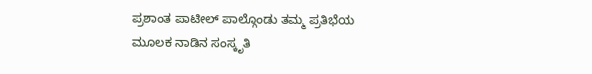ಪ್ರಶಾಂತ ಪಾಟೀಲ್ ಪಾಲ್ಗೊಂಡು ತಮ್ಮ ಪ್ರತಿಭೆಯ ಮೂಲಕ ನಾಡಿನ ಸಂಸ್ಕೃತಿ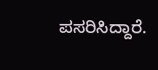ಪಸರಿಸಿದ್ದಾರೆ.